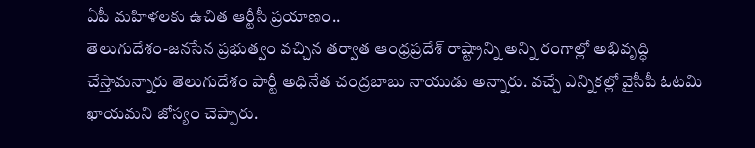ఏపీ మహిళలకు ఉచిత ఆర్టీసీ ప్రయాణం..
తెలుగుదేశం-జనసేన ప్రభుత్వం వచ్చిన తర్వాత ఆంధ్రప్రదేశ్ రాష్ట్రాన్ని అన్ని రంగాల్లో అభివృద్ధి చేస్తామన్నారు తెలుగుదేశం పార్టీ అధినేత చంద్రబాబు నాయుడు అన్నారు. వచ్చే ఎన్నికల్లో వైసీపీ ఓటమి ఖాయమని జోస్యం చెప్పారు.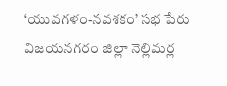‘యువగళం-నవశకం’ సభ పేరు విజయనగరం జిల్లా నెల్లిమర్ల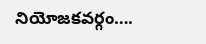నియోజకవర్గం….